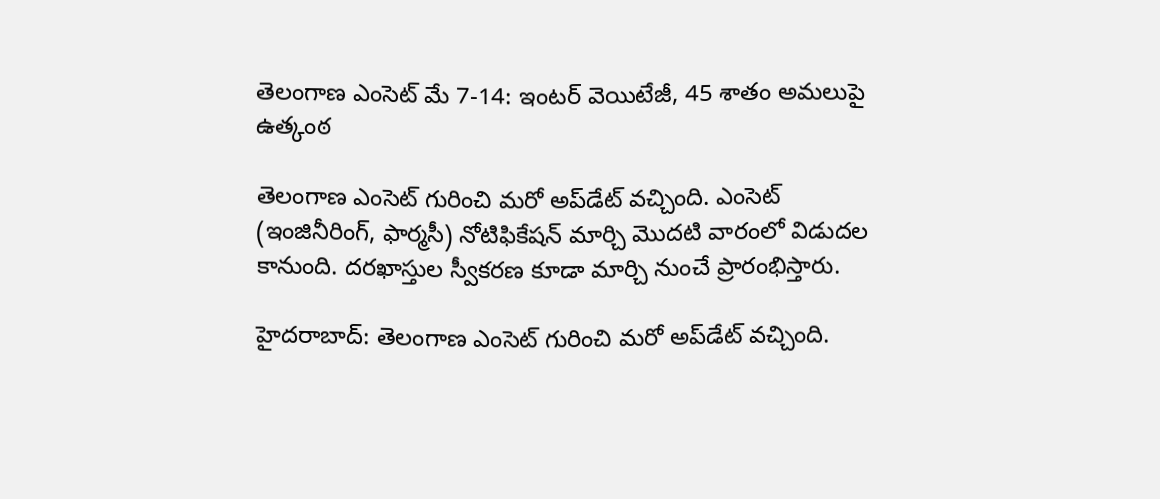తెలంగాణ ఎంసెట్ మే 7-14: ఇంటర్ వెయిటేజీ, 45 శాతం అమలుపై ఉత్కంఠ

తెలంగాణ ఎంసెట్ గురించి మరో అప్‌డేట్ వచ్చింది. ఎంసెట్ (ఇంజినీరింగ్, ఫార్మసీ) నోటిఫికేషన్ మార్చి మొదటి వారంలో విడుదల కానుంది. దరఖాస్తుల స్వీకరణ కూడా మార్చి నుంచే ప్రారంభిస్తారు.

హైదరాబాద్: తెలంగాణ ఎంసెట్ గురించి మరో అప్‌డేట్ వచ్చింది.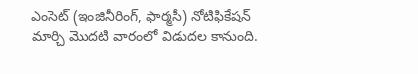ఎంసెట్ (ఇంజినీరింగ్, ఫార్మసీ) నోటిఫికేషన్ మార్చి మొదటి వారంలో విడుదల కానుంది.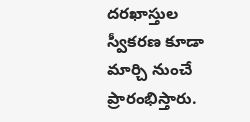దరఖాస్తుల స్వీకరణ కూడా మార్చి నుంచే ప్రారంభిస్తారు.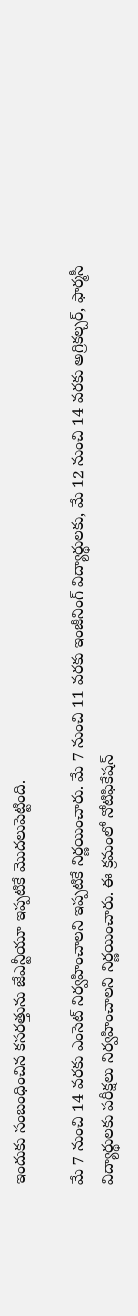ఇందుకు సంబంధించిన కసరత్తును జేఎన్టీయూ ఇప్పటికే మొదలుపెట్టింది.

మే 7 నుంచి 14 వరకు ఎంసెట్ నిర్వహించాలని ఇప్పటికే నిర్ణయించారు. మే 7 నుంచి 11 వరకు ఇంజీనింగ్ విద్యార్థులకు, మే 12 నుంచి 14 వరకు అగ్రికల్చర్, ఫార్మసీ విద్యార్థులకు పరీక్షలు నిర్వహించాలని నిర్ణయించారు. ఈ క్రమంలో నోటిఫికేషన్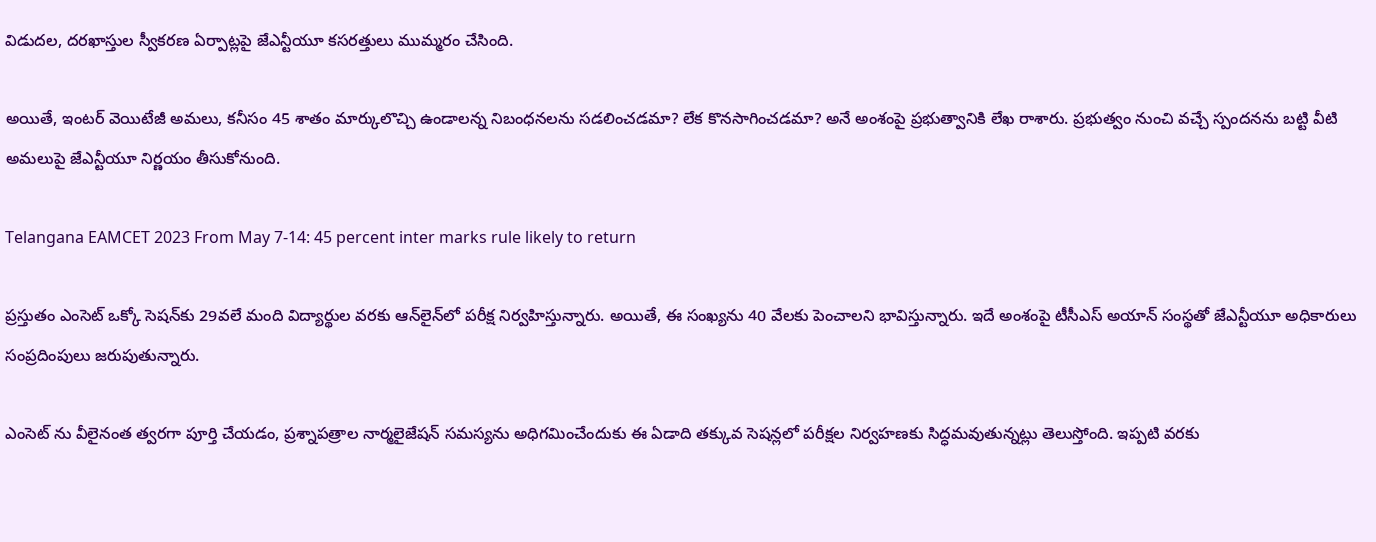విడుదల, దరఖాస్తుల స్వీకరణ ఏర్పాట్లపై జేఎన్టీయూ కసరత్తులు ముమ్మరం చేసింది.

అయితే, ఇంటర్ వెయిటేజీ అమలు, కనీసం 45 శాతం మార్కులొచ్చి ఉండాలన్న నిబంధనలను సడలించడమా? లేక కొనసాగించడమా? అనే అంశంపై ప్రభుత్వానికి లేఖ రాశారు. ప్రభుత్వం నుంచి వచ్చే స్పందనను బట్టి వీటి అమలుపై జేఎన్టీయూ నిర్ణయం తీసుకోనుంది.

Telangana EAMCET 2023 From May 7-14: 45 percent inter marks rule likely to return

ప్రస్తుతం ఎంసెట్ ఒక్కో సెషన్‌కు 29వలే మంది విద్యార్థుల వరకు ఆన్‌లైన్‌లో పరీక్ష నిర్వహిస్తున్నారు. అయితే, ఈ సంఖ్యను 40 వేలకు పెంచాలని భావిస్తున్నారు. ఇదే అంశంపై టీసీఎస్ అయాన్ సంస్థతో జేఎన్టీయూ అధికారులు సంప్రదింపులు జరుపుతున్నారు.

ఎంసెట్ ను వీలైనంత త్వరగా పూర్తి చేయడం, ప్రశ్నాపత్రాల నార్మలైజేషన్ సమస్యను అధిగమించేందుకు ఈ ఏడాది తక్కువ సెషన్లలో పరీక్షల నిర్వహణకు సిద్ధమవుతున్నట్లు తెలుస్తోంది. ఇప్పటి వరకు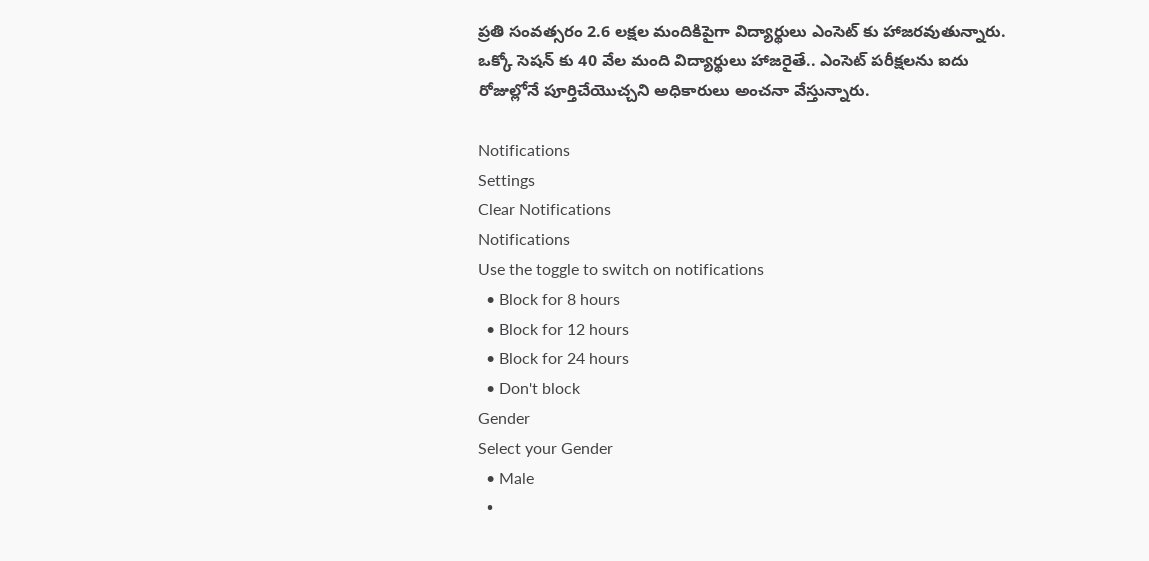ప్రతి సంవత్సరం 2.6 లక్షల మందికిపైగా విద్యార్థులు ఎంసెట్ కు హాజరవుతున్నారు. ఒక్కో సెషన్ కు 40 వేల మంది విద్యార్థులు హాజరైతే.. ఎంసెట్ పరీక్షలను ఐదు రోజుల్లోనే పూర్తిచేయొచ్చని అధికారులు అంచనా వేస్తున్నారు.

Notifications
Settings
Clear Notifications
Notifications
Use the toggle to switch on notifications
  • Block for 8 hours
  • Block for 12 hours
  • Block for 24 hours
  • Don't block
Gender
Select your Gender
  • Male
  •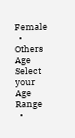Female
  • Others
Age
Select your Age Range
  •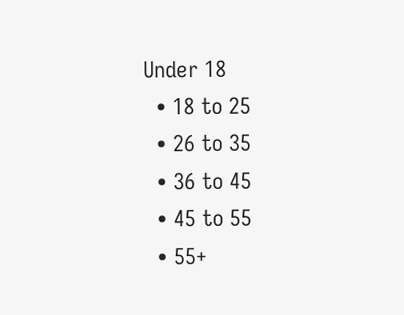Under 18
  • 18 to 25
  • 26 to 35
  • 36 to 45
  • 45 to 55
  • 55+